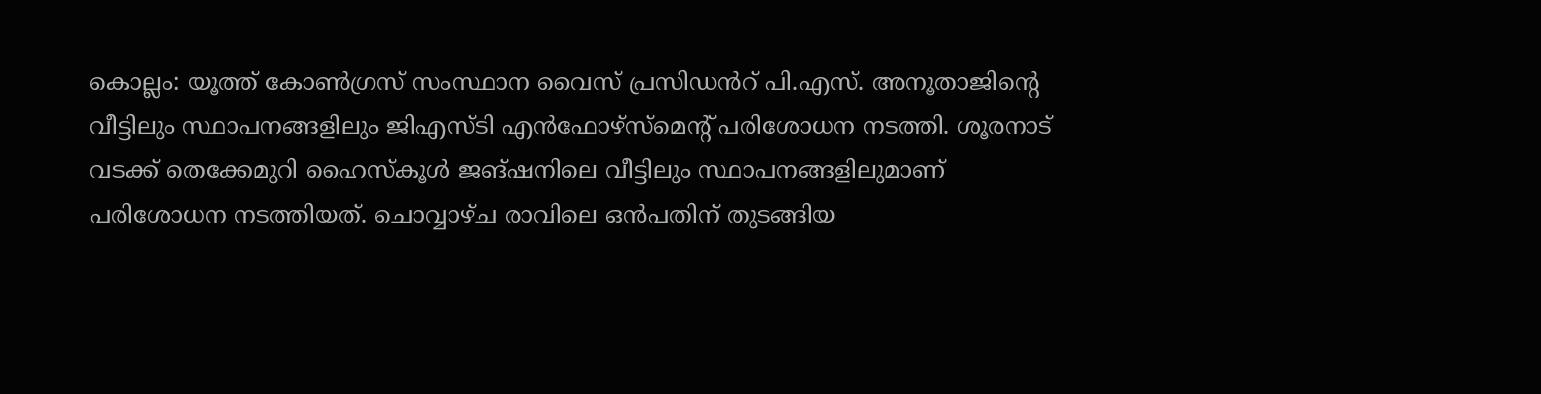കൊല്ലം: യൂത്ത് കോൺഗ്രസ് സംസ്ഥാന വൈസ് പ്രസിഡൻറ് പി.എസ്. അനൂതാജിന്റെ വീട്ടിലും സ്ഥാപനങ്ങളിലും ജിഎസ്ടി എൻഫോഴ്സ്മെന്റ് പരിശോധന നടത്തി. ശൂരനാട് വടക്ക് തെക്കേമുറി ഹൈസ്കൂൾ ജങ്ഷനിലെ വീട്ടിലും സ്ഥാപനങ്ങളിലുമാണ് പരിശോധന നടത്തിയത്. ചൊവ്വാഴ്ച രാവിലെ ഒൻപതിന് തുടങ്ങിയ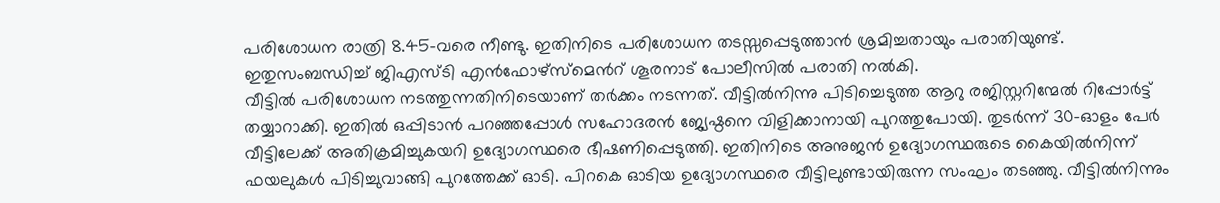പരിശോധന രാത്രി 8.45-വരെ നീണ്ടു. ഇതിനിടെ പരിശോധന തടസ്സപ്പെടുത്താൻ ശ്രമിച്ചതായും പരാതിയുണ്ട്. ഇതുസംബന്ധിച്ച് ജിഎസ്ടി എൻഫോഴ്സ്മെൻറ് ശൂരനാട് പോലീസിൽ പരാതി നൽകി.
വീട്ടിൽ പരിശോധന നടത്തുന്നതിനിടെയാണ് തർക്കം നടന്നത്. വീട്ടിൽനിന്നു പിടിച്ചെടുത്ത ആറു രജിസ്റ്ററിന്മേൽ റിപ്പോർട്ട് തയ്യാറാക്കി. ഇതിൽ ഒപ്പിടാൻ പറഞ്ഞപ്പോൾ സഹോദരൻ ജ്യേഷ്ഠനെ വിളിക്കാനായി പുറത്തുപോയി. തുടർന്ന് 30-ഓളം പേർ വീട്ടിലേക്ക് അതിക്രമിച്ചുകയറി ഉദ്യോഗസ്ഥരെ ഭീഷണിപ്പെടുത്തി. ഇതിനിടെ അനുജൻ ഉദ്യോഗസ്ഥരുടെ കൈയിൽനിന്ന് ഫയലുകൾ പിടിച്ചുവാങ്ങി പുറത്തേക്ക് ഓടി. പിറകെ ഓടിയ ഉദ്യോഗസ്ഥരെ വീട്ടിലുണ്ടായിരുന്ന സംഘം തടഞ്ഞു. വീട്ടിൽനിന്നും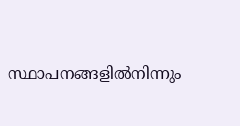സ്ഥാപനങ്ങളിൽനിന്നും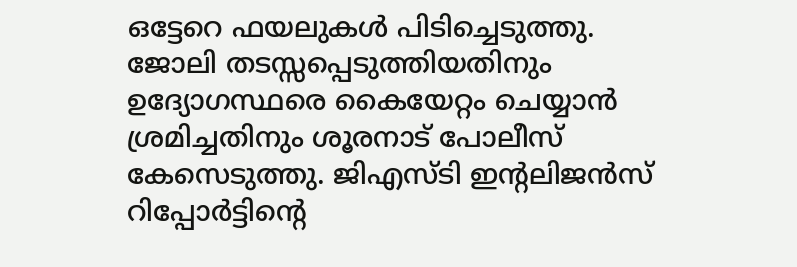ഒട്ടേറെ ഫയലുകൾ പിടിച്ചെടുത്തു.
ജോലി തടസ്സപ്പെടുത്തിയതിനും ഉദ്യോഗസ്ഥരെ കൈയേറ്റം ചെയ്യാൻ ശ്രമിച്ചതിനും ശൂരനാട് പോലീസ് കേസെടുത്തു. ജിഎസ്ടി ഇന്റലിജൻസ് റിപ്പോർട്ടിന്റെ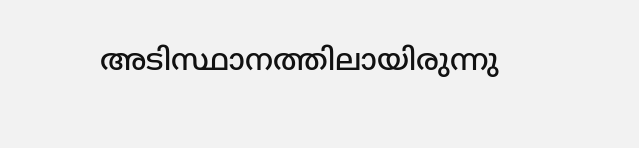അടിസ്ഥാനത്തിലായിരുന്നു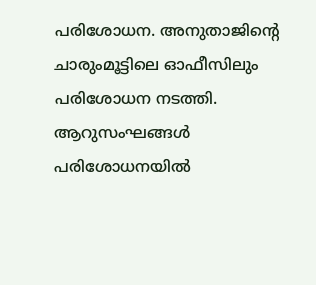പരിശോധന. അനുതാജിന്റെ ചാരുംമൂട്ടിലെ ഓഫീസിലും പരിശോധന നടത്തി. ആറുസംഘങ്ങൾ പരിശോധനയിൽ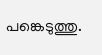പങ്കെടുത്തു.